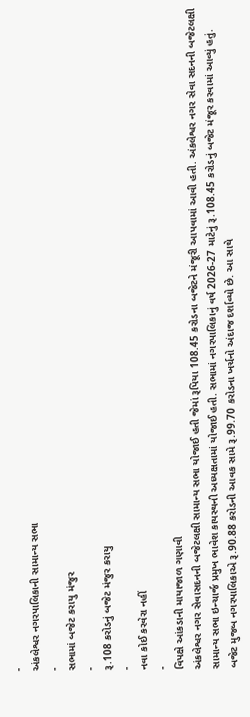-
અંકલેશ્વર નગરપાલિકાની સામાન્ય સભા
-
સભામાં બજેટ કરાયુ મંજુર
-
રૂ.108 કરોડનું બજેટ મંજુર કરાયુ
-
નવા કોઈ કરવેરા નહીં
-
વિપક્ષે આંકડાની માયાજાળ ગણાવી
અંકલેશ્વર નગર સેવાસદનની બજેટલક્ષી સામાન્ય સભા યોજાઈ હતી જેમાં રૂપિયા 108.45 કરોડના બજેટને મંજૂરી આપવામાં આવી હતી. અંકલેશ્વર નગર સેવા સદનની બજેટલક્ષી સામાન્ય સભા ઇન્ચાર્જ પ્રમુખ ભાવેશ કાયસ્થની અધ્યક્ષતામાં યોજાઈ હતી. સભામાં નગરપાલિકાનું વર્ષ 2026-27 માટેનું રૂ.108.45 કરોડનું બજેટ મંજૂર કરવામાં આવ્યું હતું.
બજેટ મુજબ નગરપાલિકાએ રૂ.90.88 કરોડની આવક સામે રૂ.99.70 કરોડના ખર્ચનો અંદાજ દર્શાવ્યો છે. આ સાથે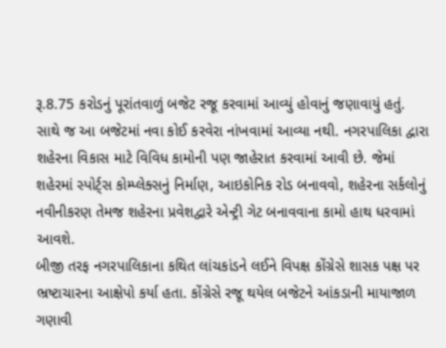રૂ.8.75 કરોડનું પૂરાંતવાળું બજેટ રજૂ કરવામાં આવ્યું હોવાનું જણાવાયું હતું. સાથે જ આ બજેટમાં નવા કોઈ કરવેરા નાંખવામાં આવ્યા નથી. નગરપાલિકા દ્વારા શહેરના વિકાસ માટે વિવિધ કામોની પણ જાહેરાત કરવામાં આવી છે. જેમાં શહેરમાં સ્પોર્ટ્સ કોમ્પ્લેક્સનું નિર્માણ, આઇકોનિક રોડ બનાવવો, શહેરના સર્કલોનું નવીનીકરણ તેમજ શહેરના પ્રવેશદ્વારે એન્ટ્રી ગેટ બનાવવાના કામો હાથ ધરવામાં આવશે.
બીજી તરફ નગરપાલિકાના કથિત લાંચકાંડને લઈને વિપક્ષ કોંગ્રેસે શાસક પક્ષ પર ભ્રષ્ટાચારના આક્ષેપો કર્યા હતા. કોંગ્રેસે રજૂ થયેલ બજેટને આંકડાની માયાજાળ ગણાવી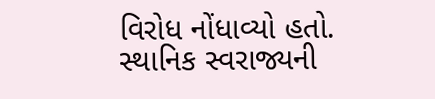વિરોધ નોંધાવ્યો હતો.
સ્થાનિક સ્વરાજ્યની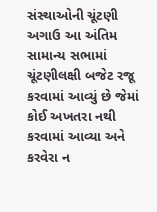સંસ્થાઓની ચૂંટણી અગાઉ આ અંતિમ સામાન્ય સભામાં ચૂંટણીલક્ષી બજેટ રજૂ કરવામાં આવ્યું છે જેમાં કોઈ અખતરા નથી કરવામાં આવ્યા અને કરવેરા ન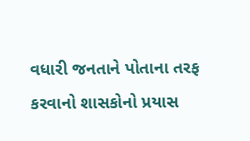વધારી જનતાને પોતાના તરફ કરવાનો શાસકોનો પ્રયાસ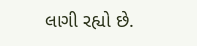લાગી રહ્યો છે.